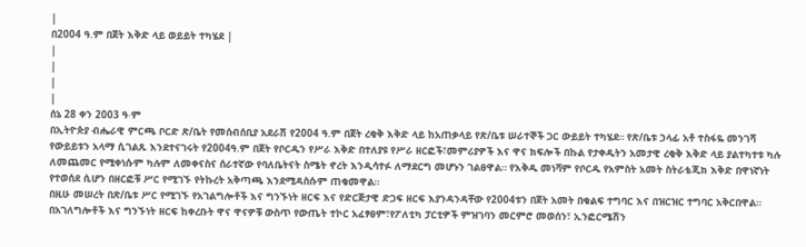|
በ2004 ዓ.ም በጀት እቅድ ላይ ወይይት ተካሄደ |
|
|
|
|
ሰኔ 28 ቀን 2003 ዓ∙ም
በኢትዮጵያ ብሔራዊ ምርጫ ቦርድ ጽ/ቤት የመሰብሰቢያ አደራሽ የ2004 ዓ.ም በጀት ረቂቅ እቅድ ላይ ከአጠቃላይ የጽ/ቤቱ ሠራተኞች ጋር ውይይት ተካሄደ። የጽ/ቤቱ ኃላፊ አቶ ተስፋዬ መንገሻ የውይይቱን አላማ ሲገልጹ እንደተናገሩት የ2004ዓ.ም በጀት የቦርዱን የሥራ እቅድ በተለያዩ የሥራ ዘርፎች፣መምሪያዎች እና ዋና ክፍሎች በኩል የታቀዱትን አመታዊ ረቂቅ እቅድ ላይ ያልተካተቱ ካሉ ለመጨመር የሚቀነሱም ካሉም ለመቀናስና ሰራተኛው የባለቤትናት ስሜት ኖረት እንዲሳተፉ ለማደርግ መሆኑን ገልፀዋል። የእቅዱ መነሻም የቦርዱ የአምስት አመት ስትራቴጂክ እቅድ በዋነኛነት የተወሰደ ሲሆን በዘርፎቹ ሥር የሚገኙ የትኩረት አቅጣጫ እንደሚዳስሱም ጠቁመዋል።
በዚሁ መሠረት በጽ/ቤቱ ሥር የሚገኙ የአገልግሎቶች እና ግንኙነት ዘርፍ እና የድርጅታዊ ድጋፍ ዘርፍ እያንዳንዳቸው የ2004ቱን በጀት አመት በቁልፍ ተግባር እና በዝርዝር ተግባር አቅርበዋል። በአገለግሎቶች እና ግንኙነት ዘርፍ ከቀረቡት ዋና ዋናዎቹ ውስጥ የውጤት ተኮር አፈፃፀም፣የፖለቲካ ፓርቲዎች ምዝገባን መርምሮ መወሰን፣ ኢንፎርሜሽን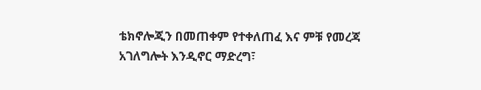ቴክኖሎጂን በመጠቀም የተቀለጠፈ እና ምቹ የመረጃ አገለግሎት እንዲኖር ማድረግ፣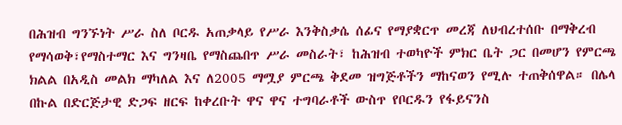በሕዝብ ግንኙነት ሥራ ስለ ቦርዱ አጠቃላይ የሥራ እንቅስቃሴ ሰፊና የማያቋርጥ መረጃ ለህብረተሰቡ በማቅረብ የማሳወቅ፣የማስተማር እና ግንዛቤ የማስጨበጥ ሥራ መስራት፣ ከሕዝብ ተወካዮች ምክር ቤት ጋር በመሆን የምርጫ ክልል በአዲስ መልክ ማካለል እና ለ2005 ማሟያ ምርጫ ቅደመ ዝግጅቶችን ማከናወን የሚሉ ተጠቅሰዋል። በሌላ በኩል በድርጅታዊ ድጋፍ ዘርፍ ከቀረቡት ዋና ዋና ተግባራቶች ውስጥ የቦርዱን የፋይናንስ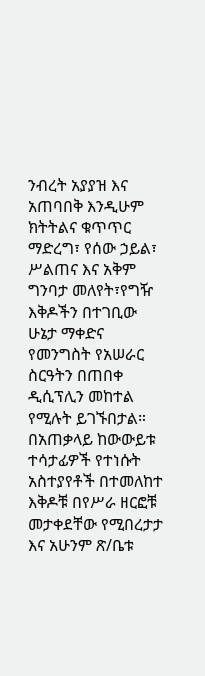ንብረት አያያዝ እና አጠባበቅ እንዲሁም ክትትልና ቁጥጥር ማድረግ፣ የሰው ኃይል፣ ሥልጠና እና አቅም ግንባታ መለየት፣የግዥ እቅዶችን በተገቢው ሁኔታ ማቀድና የመንግስት የአሠራር ስርዓትን በጠበቀ ዲሲፕሊን መከተል የሚሉት ይገኙበታል። በአጠቃላይ ከውውይቱ ተሳታፊዎች የተነሱት አስተያየቶች በተመለከተ እቅዶቹ በየሥራ ዘርፎቹ መታቀደቸው የሚበረታታ እና አሁንም ጽ/ቤቱ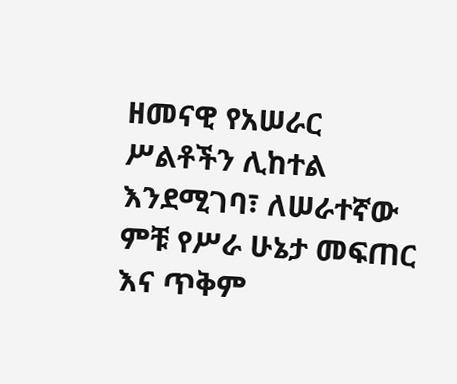ዘመናዊ የአሠራር ሥልቶችን ሊከተል እንደሚገባ፣ ለሠራተኛው ምቹ የሥራ ሁኔታ መፍጠር እና ጥቅም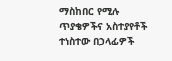ማስከበር የሚሉ ጥያቄዎችና አስተያየቶች ተነስተው በኃላፊዎች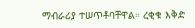ማብራሪያ ተሠጥቶባቸዋል። ረቂቁ እቅድ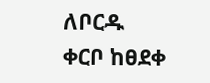ለቦርዱ ቀርቦ ከፀደቀ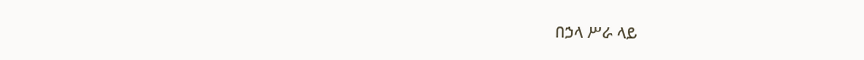በኃላ ሥራ ላይ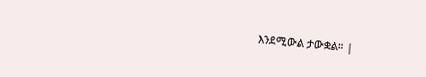እንደሚውል ታውቋል። |